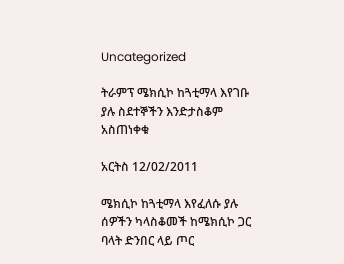Uncategorized

ትራምፕ ሜክሲኮ ከጓቲማላ እየገቡ ያሉ ስደተኞችን እንድታስቆም አስጠነቀቁ

አርትስ 12/02/2011

ሜክሲኮ ከጓቲማላ እየፈለሱ ያሉ  ሰዎችን ካላስቆመች ከሜክሲኮ ጋር ባላት ድንበር ላይ ጦር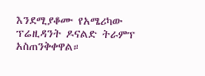እንደሚያቆሙ የአሜሪካው ፕሬዚዳንት ዶናልድ ትራምፕ አስጠንቅቀዋል።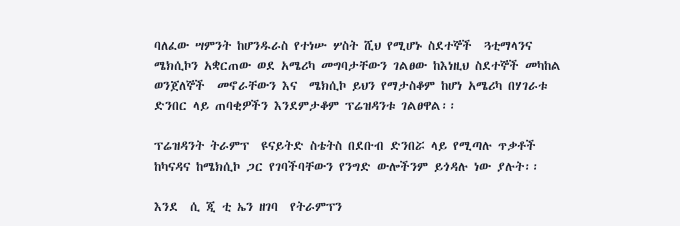ባለፈው ሣምንት ከሆንዱራስ የተነሡ ሦስት ሺህ የሚሆኑ ስደተኞች  ጓቲማላንና ሜክሲኮን አቋርጠው ወደ አሜሪካ መግባታቸውን ገልፀው ከእነዚህ ስደተኞች መካከል ወንጀለኞች  መኖራቸውን እና  ሜክሲኮ ይህን የማታስቆም ከሆነ አሜሪካ በሃገራቱ ድንበር ላይ ጠባቂዎችን እንደምታቆም ፕሬዝዳንቱ ገልፀዋል፡፡

ፕሬዝዳንት ትራምፕ  ዩናይትድ ስቴትስ በደቡብ ድንበሯ ላይ የሚጣሉ ጥቃቶች ከካናዳና ከሜክሲኮ ጋር የገባችባቸውን የንግድ ውሎችንም ይጎዳሉ ነው ያሉት፡፡

እንደ  ሲ ጂ ቲ ኤን ዘገባ  የትራምፕን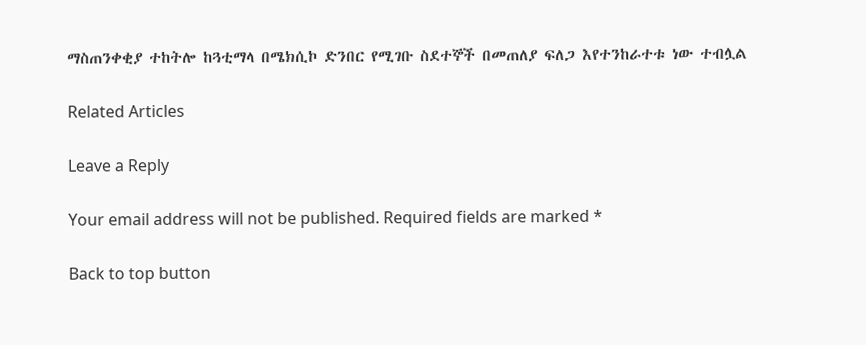ማስጠንቀቂያ ተከትሎ ከጓቲማላ በሜክሲኮ ድንበር የሚገቡ ስደተኞች በመጠለያ ፍለጋ እየተንከራተቱ ነው ተብሏል

Related Articles

Leave a Reply

Your email address will not be published. Required fields are marked *

Back to top button